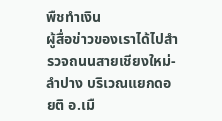พืชทำเงิน
ผู้สื่อข่าวของเราได้ไปสำรวจถนนสายเชียงใหม่-ลำปาง บริเวณแยกดอยติ อ.เมื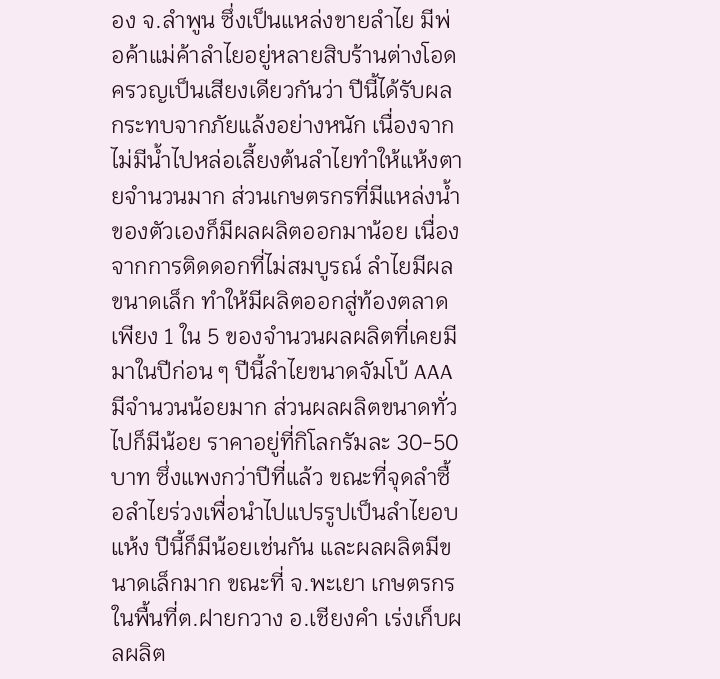อง จ.ลำพูน ซึ่งเป็นแหล่งขายลำไย มีพ่อค้าแม่ค้าลำไยอยู่หลายสิบร้านต่างโอดครวญเป็นเสียงเดียวกันว่า ปีนี้ได้รับผลกระทบจากภัยแล้งอย่างหนัก เนื่องจากไม่มีน้ำไปหล่อเลี้ยงต้นลำไยทำให้แห้งตายจำนวนมาก ส่วนเกษตรกรที่มีแหล่งน้ำของตัวเองก็มีผลผลิตออกมาน้อย เนื่องจากการติดดอกที่ไม่สมบูรณ์ ลำไยมีผลขนาดเล็ก ทำให้มีผลิตออกสู่ท้องตลาด เพียง 1 ใน 5 ของจำนวนผลผลิตที่เคยมีมาในปีก่อน ๆ ปีนี้ลำไยขนาดจัมโบ้ AAA มีจำนวนน้อยมาก ส่วนผลผลิตขนาดทั่วไปก็มีน้อย ราคาอยู่ที่กิโลกรัมละ 30-50 บาท ซึ่งแพงกว่าปีที่แล้ว ขณะที่จุดลำซื้อลำไยร่วงเพื่อนำไปแปรรูปเป็นลำไยอบแห้ง ปีนี้ก็มีน้อยเช่นกัน และผลผลิตมีขนาดเล็กมาก ขณะที่ จ.พะเยา เกษตรกรในพื้นที่ต.ฝายกวาง อ.เชียงคำ เร่งเก็บผลผลิต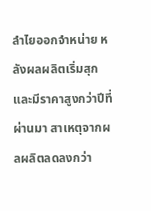ลำไยออกจำหน่าย หลังผลผลิตเริ่มสุกและมีราคาสูงกว่าปีที่ผ่านมา สาเหตุจากผลผลิตลดลงกว่า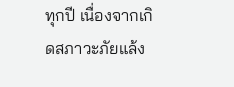ทุกปี เนื่องจากเกิดสภาวะภัยแล้ง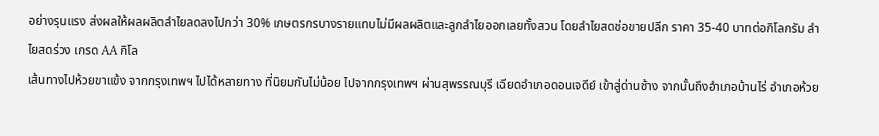อย่างรุนแรง ส่งผลให้ผลผลิตลำไยลดลงไปกว่า 30% เกษตรกรบางรายแทบไม่มีผลผลิตและลูกลำไยออกเลยทั้งสวน โดยลำไยสดช่อขายปลีก ราคา 35-40 บาทต่อกิโลกรัม ลำไยสดร่วง เกรด AA กิโล
เส้นทางไปห้วยขาแข้ง จากกรุงเทพฯ ไปได้หลายทาง ที่นิยมกันไม่น้อย ไปจากกรุงเทพฯ ผ่านสุพรรณบุรี เฉียดอำเภอดอนเจดีย์ เข้าสู่ด่านช้าง จากนั้นถึงอำเภอบ้านไร่ อำเภอห้วย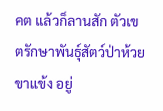คต แล้วก็ลานสัก ตัวเขตรักษาพันธุ์สัตว์ป่าห้วยขาแข้ง อยู่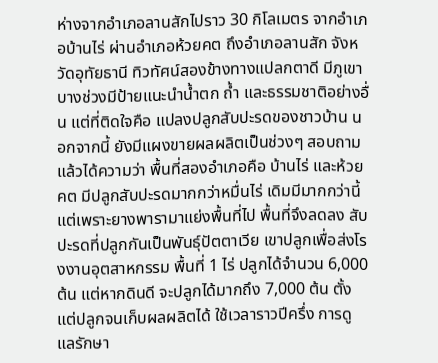ห่างจากอำเภอลานสักไปราว 30 กิโลเมตร จากอำเภอบ้านไร่ ผ่านอำเภอห้วยคต ถึงอำเภอลานสัก จังหวัดอุทัยธานี ทิวทัศน์สองข้างทางแปลกตาดี มีภูเขา บางช่วงมีป้ายแนะนำน้ำตก ถ้ำ และธรรมชาติอย่างอื่น แต่ที่ติดใจคือ แปลงปลูกสับปะรดของชาวบ้าน นอกจากนี้ ยังมีแผงขายผลผลิตเป็นช่วงๆ สอบถามแล้วได้ความว่า พื้นที่สองอำเภอคือ บ้านไร่ และห้วยคต มีปลูกสับปะรดมากกว่าหมื่นไร่ เดิมมีมากกว่านี้ แต่เพราะยางพารามาแย่งพื้นที่ไป พื้นที่จึงลดลง สับปะรดที่ปลูกกันเป็นพันธุ์ปัตตาเวีย เขาปลูกเพื่อส่งโรงงานอุตสาหกรรม พื้นที่ 1 ไร่ ปลูกได้จำนวน 6,000 ต้น แต่หากดินดี จะปลูกได้มากถึง 7,000 ต้น ตั้งแต่ปลูกจนเก็บผลผลิตได้ ใช้เวลาราวปีครึ่ง การดูแลรักษา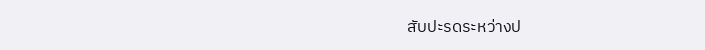สับปะรดระหว่างป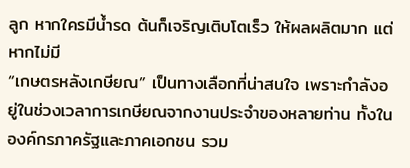ลูก หากใครมีน้ำรด ต้นก็เจริญเติบโตเร็ว ให้ผลผลิตมาก แต่หากไม่มี
“เกษตรหลังเกษียณ” เป็นทางเลือกที่น่าสนใจ เพราะกำลังอยู่ในช่วงเวลาการเกษียณจากงานประจำของหลายท่าน ทั้งในองค์กรภาครัฐและภาคเอกชน รวม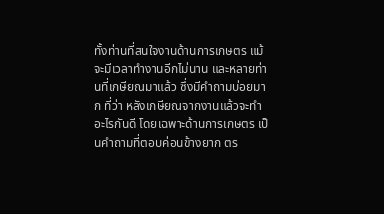ทั้งท่านที่สนใจงานด้านการเกษตร แม้จะมีเวลาทำงานอีกไม่นาน และหลายท่านที่เกษียณมาแล้ว ซึ่งมีคำถามบ่อยมาก ที่ว่า หลังเกษียณจากงานแล้วจะทำอะไรกันดี โดยเฉพาะด้านการเกษตร เป็นคำถามที่ตอบค่อนข้างยาก ตร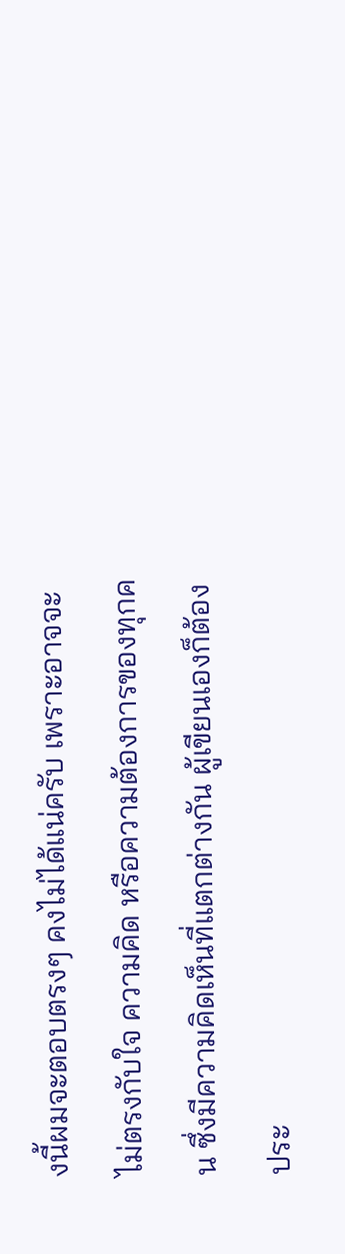งนี้ผมจะตอบตรงๆ คงไม่ได้แน่ครับ เพราะอาจจะไม่ตรงกับใจ ความคิด หรือความต้องการของทุกคน ซึ่งมีความคิดเห็นที่แตกต่างกัน ผู้เขียนเองก็ต้องประ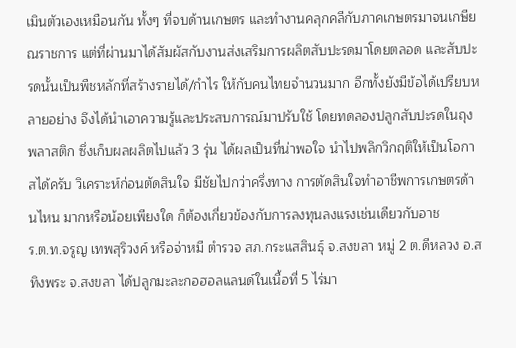เมินตัวเองเหมือนกัน ทั้งๆ ที่จบด้านเกษตร และทำงานคลุกคลีกับภาคเกษตรมาจนเกษียณราชการ แต่ที่ผ่านมาได้สัมผัสกับงานส่งเสริมการผลิตสับปะรดมาโดยตลอด และสับปะรดนั้นเป็นพืชหลักที่สร้างรายได้/กำไร ให้กับคนไทยจำนวนมาก อีกทั้งยังมีข้อได้เปรียบหลายอย่าง จึงได้นำเอาความรู้และประสบการณ์มาปรับใช้ โดยทดลองปลูกสับปะรดในถุงพลาสติก ซึ่งเก็บผลผลิตไปแล้ว 3 รุ่น ได้ผลเป็นที่น่าพอใจ นำไปพลิกวิกฤติให้เป็นโอกาสได้ครับ วิเคราะห์ก่อนตัดสินใจ มีชัยไปกว่าครึ่งทาง การตัดสินใจทำอาชีพการเกษตรด้านไหน มากหรือน้อยเพียงใด ก็ต้องเกี่ยวข้องกับการลงทุนลงแรงเช่นเดียวกับอาช
ร.ต.ท.จรูญ เทพสุริวงค์ หรือจ่าหมี ตำรวจ สภ.กระแสสินธุ์ จ.สงขลา หมู่ 2 ต.ดีหลวง อ.สทิงพระ จ.สงขลา ได้ปลูกมะละกอฮอลแลนด์ในเนื้อที่ 5 ไร่มา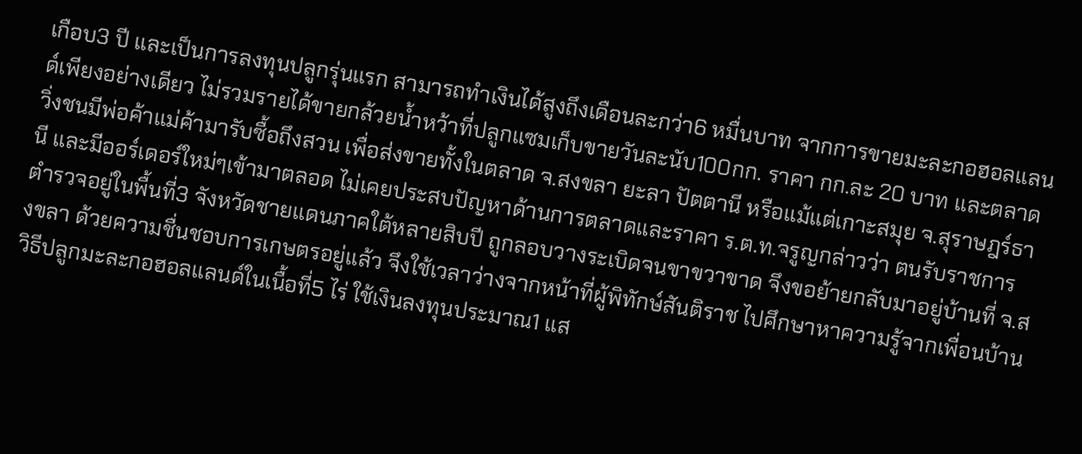เกือบ3 ปี และเป็นการลงทุนปลูกรุ่นแรก สามารถทำเงินได้สูงถึงเดือนละกว่า6 หมื่นบาท จากการขายมะละกอฮอลแลนด์เพียงอย่างเดียว ไม่รวมรายได้ขายกล้วยน้ำหว้าที่ปลูกแซมเก็บขายวันละนับ100กก. ราคา กก.ละ 20 บาท และตลาดวิ่งชนมีพ่อค้าแม่ค้ามารับซื้อถึงสวน เพื่อส่งขายทั้งในตลาด จ.สงขลา ยะลา ปัตตานี หรือแม้แต่เกาะสมุย จ.สุราษฎร์ธานี และมีออร์เดอร์ใหม่ๆเข้ามาตลอด ไม่เคยประสบปัญหาด้านการตลาดและราคา ร.ต.ท.จรูญกล่าวว่า ตนรับราชการตำรวจอยู่ในพื้นที่3 จังหวัดชายแดนภาคใต้หลายสิบปี ถูกลอบวางระเบิดจนขาขวาขาด จึงขอย้ายกลับมาอยู่บ้านที่ จ.สงขลา ด้วยความชื่นชอบการเกษตรอยู่แล้ว จึงใช้เวลาว่างจากหน้าที่ผู้พิทักษ์สันติราช ไปศึกษาหาความรู้จากเพื่อนบ้าน วิธีปลูกมะละกอฮอลแลนด์ในเนื้อที่5 ไร่ ใช้เงินลงทุนประมาณ1 แส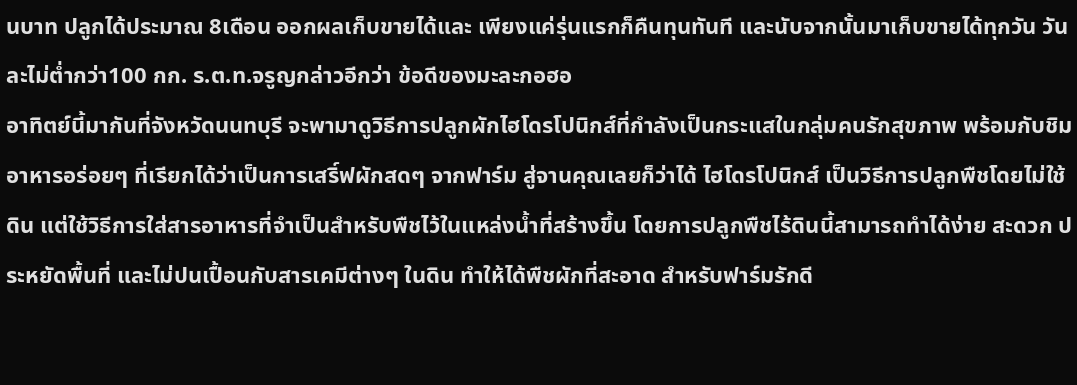นบาท ปลูกได้ประมาณ 8เดือน ออกผลเก็บขายได้และ เพียงแค่รุ่นแรกก็คืนทุนทันที และนับจากนั้นมาเก็บขายได้ทุกวัน วันละไม่ต่ำกว่า100 กก. ร.ต.ท.จรูญกล่าวอีกว่า ข้อดีของมะละกอฮอ
อาทิตย์นี้มากันที่จังหวัดนนทบุรี จะพามาดูวิธีการปลูกผักไฮโดรโปนิกส์ที่กำลังเป็นกระแสในกลุ่มคนรักสุขภาพ พร้อมกับชิมอาหารอร่อยๆ ที่เรียกได้ว่าเป็นการเสริ์ฟผักสดๆ จากฟาร์ม สู่จานคุณเลยก็ว่าได้ ไฮโดรโปนิกส์ เป็นวิธีการปลูกพืชโดยไม่ใช้ดิน แต่ใช้วิธีการใส่สารอาหารที่จำเป็นสำหรับพืชไว้ในแหล่งน้ำที่สร้างขึ้น โดยการปลูกพืชไร้ดินนี้สามารถทำได้ง่าย สะดวก ประหยัดพื้นที่ และไม่ปนเปื้อนกับสารเคมีต่างๆ ในดิน ทำให้ได้พืชผักที่สะอาด สำหรับฟาร์มรักดี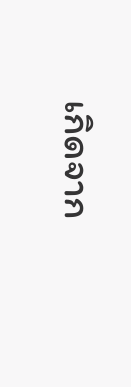เกิดจาก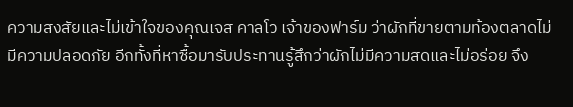ความสงสัยและไม่เข้าใจของคุณเจส คาลโว เจ้าของฟาร์ม ว่าผักที่ขายตามท้องตลาดไม่มีความปลอดภัย อีกทั้งที่หาซื้อมารับประทานรู้สึกว่าผักไม่มีความสดและไม่อร่อย จึง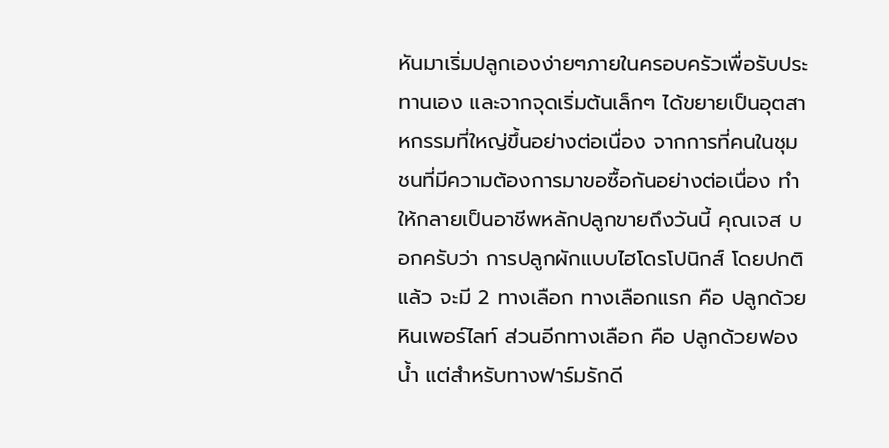หันมาเริ่มปลูกเองง่ายๆภายในครอบครัวเพื่อรับประทานเอง และจากจุดเริ่มต้นเล็กๆ ได้ขยายเป็นอุตสาหกรรมที่ใหญ่ขึ้นอย่างต่อเนื่อง จากการที่คนในชุมชนที่มีความต้องการมาขอซื้อกันอย่างต่อเนื่อง ทำให้กลายเป็นอาชีพหลักปลูกขายถึงวันนี้ คุณเจส บอกครับว่า การปลูกผักแบบไฮโดรโปนิกส์ โดยปกติแล้ว จะมี 2 ทางเลือก ทางเลือกแรก คือ ปลูกด้วยหินเพอร์ไลท์ ส่วนอีกทางเลือก คือ ปลูกด้วยฟองน้ำ แต่สำหรับทางฟาร์มรักดี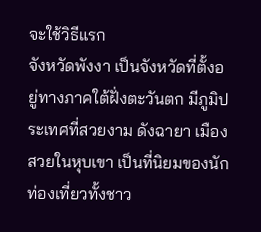จะใช้วิธีแรก
จังหวัดพังงา เป็นจังหวัดที่ตั้งอยู่ทางภาคใต้ฝั่งตะวันตก มีภูมิประเทศที่สวยงาม ดังฉายา เมืองสวยในหุบเขา เป็นที่นิยมของนักท่องเที่ยวทั้งชาว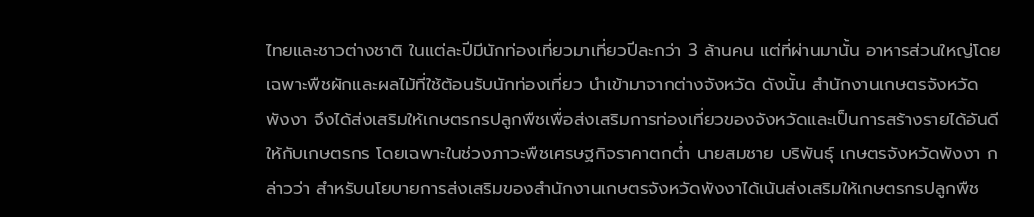ไทยและชาวต่างชาติ ในแต่ละปีมีนักท่องเที่ยวมาเที่ยวปีละกว่า 3 ล้านคน แต่ที่ผ่านมานั้น อาหารส่วนใหญ่โดยเฉพาะพืชผักและผลไม้ที่ใช้ต้อนรับนักท่องเที่ยว นำเข้ามาจากต่างจังหวัด ดังนั้น สำนักงานเกษตรจังหวัดพังงา จึงได้ส่งเสริมให้เกษตรกรปลูกพืชเพื่อส่งเสริมการท่องเที่ยวของจังหวัดและเป็นการสร้างรายได้อันดีให้กับเกษตรกร โดยเฉพาะในช่วงภาวะพืชเศรษฐกิจราคาตกต่ำ นายสมชาย บริพันธุ์ เกษตรจังหวัดพังงา กล่าวว่า สำหรับนโยบายการส่งเสริมของสำนักงานเกษตรจังหวัดพังงาได้เน้นส่งเสริมให้เกษตรกรปลูกพืช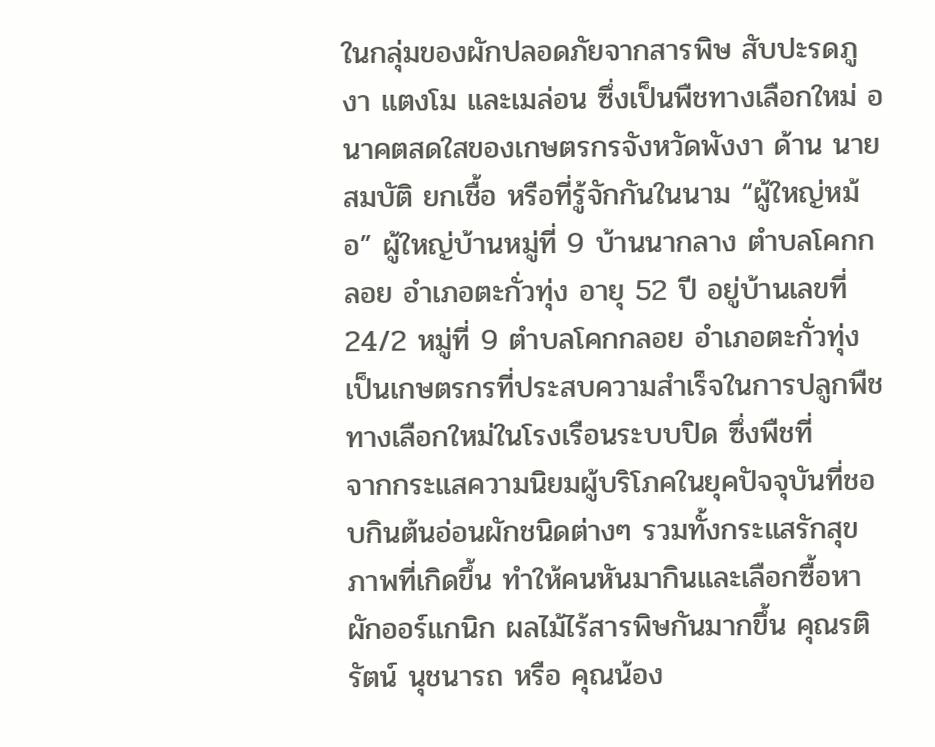ในกลุ่มของผักปลอดภัยจากสารพิษ สับปะรดภูงา แตงโม และเมล่อน ซึ่งเป็นพืชทางเลือกใหม่ อนาคตสดใสของเกษตรกรจังหวัดพังงา ด้าน นายสมบัติ ยกเชื้อ หรือที่รู้จักกันในนาม “ผู้ใหญ่หม้อ” ผู้ใหญ่บ้านหมู่ที่ 9 บ้านนากลาง ตำบลโคกกลอย อำเภอตะกั่วทุ่ง อายุ 52 ปี อยู่บ้านเลขที่ 24/2 หมู่ที่ 9 ตำบลโคกกลอย อำเภอตะกั่วทุ่ง เป็นเกษตรกรที่ประสบความสำเร็จในการปลูกพืชทางเลือกใหม่ในโรงเรือนระบบปิด ซึ่งพืชที่
จากกระแสความนิยมผู้บริโภคในยุคปัจจุบันที่ชอบกินต้นอ่อนผักชนิดต่างๆ รวมทั้งกระแสรักสุขภาพที่เกิดขึ้น ทำให้คนหันมากินและเลือกซื้อหาผักออร์แกนิก ผลไม้ไร้สารพิษกันมากขึ้น คุณรติรัตน์ นุชนารถ หรือ คุณน้อง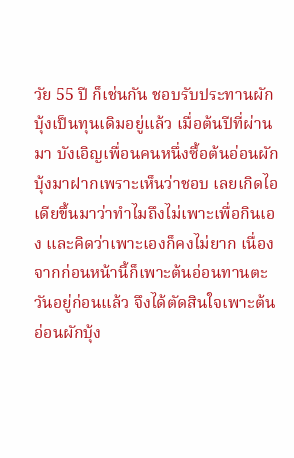วัย 55 ปี ก็เช่นกัน ชอบรับประทานผักบุ้งเป็นทุนเดิมอยู่แล้ว เมื่อต้นปีที่ผ่านมา บังเอิญเพื่อนคนหนึ่งซื้อต้นอ่อนผักบุ้งมาฝากเพราะเห็นว่าชอบ เลยเกิดไอเดียขึ้นมาว่าทำไมถึงไม่เพาะเพื่อกินเอง และคิดว่าเพาะเองก็คงไม่ยาก เนื่องจากก่อนหน้านี้ก็เพาะต้นอ่อนทานตะวันอยู่ก่อนแล้ว จึงได้ตัดสินใจเพาะต้นอ่อนผักบุ้ง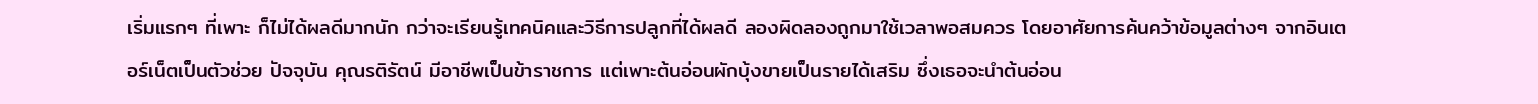เริ่มแรกๆ ที่เพาะ ก็ไม่ได้ผลดีมากนัก กว่าจะเรียนรู้เทคนิคและวิธีการปลูกที่ได้ผลดี ลองผิดลองถูกมาใช้เวลาพอสมควร โดยอาศัยการค้นคว้าข้อมูลต่างๆ จากอินเตอร์เน็ตเป็นตัวช่วย ปัจจุบัน คุณรติรัตน์ มีอาชีพเป็นข้าราชการ แต่เพาะต้นอ่อนผักบุ้งขายเป็นรายได้เสริม ซึ่งเธอจะนำต้นอ่อน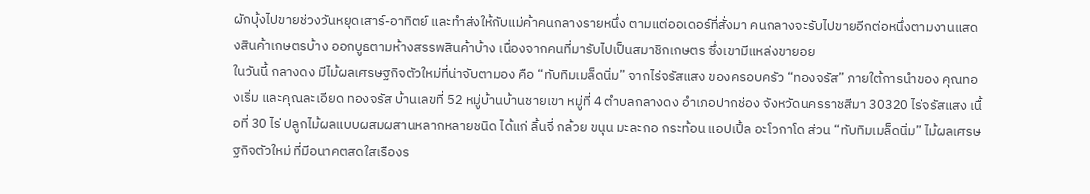ผักบุ้งไปขายช่วงวันหยุดเสาร์-อาทิตย์ และทำส่งให้กับแม่ค้าคนกลางรายหนึ่ง ตามแต่ออเดอร์ที่สั่งมา คนกลางจะรับไปขายอีกต่อหนึ่งตามงานแสดงสินค้าเกษตรบ้าง ออกบูธตามห้างสรรพสินค้าบ้าง เนื่องจากคนที่มารับไปเป็นสมาชิกเกษตร ซึ่งเขามีแหล่งขายอย
ในวันนี้ กลางดง มีไม้ผลเศรษฐกิจตัวใหม่ที่น่าจับตามอง คือ “ทับทิมเมล็ดนิ่ม” จากไร่จรัสแสง ของครอบครัว “ทองจรัส” ภายใต้การนำของ คุณทองเริ่ม และคุณละเอียด ทองจรัส บ้านเลขที่ 52 หมู่บ้านบ้านชายเขา หมู่ที่ 4 ตำบลกลางดง อำเภอปากช่อง จังหวัดนครราชสีมา 30320 ไร่จรัสแสง เนื้อที่ 30 ไร่ ปลูกไม้ผลแบบผสมผสานหลากหลายชนิด ได้แก่ ลิ้นจี่ กล้วย ขนุน มะละกอ กระท้อน แอปเปิ้ล อะโวกาโด ส่วน “ทับทิมเมล็ดนิ่ม” ไม้ผลเศรษฐกิจตัวใหม่ ที่มีอนาคตสดใสเรืองร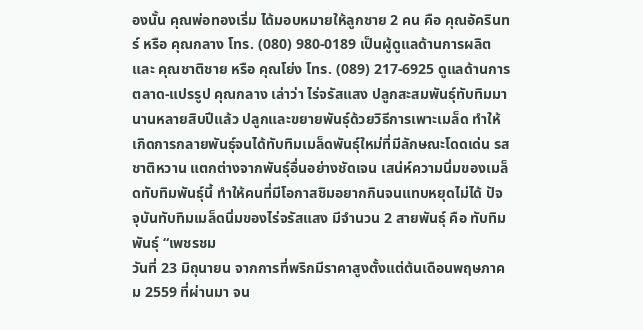องนั้น คุณพ่อทองเริ่ม ได้มอบหมายให้ลูกชาย 2 คน คือ คุณอัครินทร์ หรือ คุณกลาง โทร. (080) 980-0189 เป็นผู้ดูแลด้านการผลิต และ คุณชาติชาย หรือ คุณโย่ง โทร. (089) 217-6925 ดูแลด้านการตลาด-แปรรูป คุณกลาง เล่าว่า ไร่จรัสแสง ปลูกสะสมพันธุ์ทับทิมมานานหลายสิบปีแล้ว ปลูกและขยายพันธุ์ด้วยวิธีการเพาะเมล็ด ทำให้เกิดการกลายพันธุ์จนได้ทับทิมเมล็ดพันธุ์ใหม่ที่มีลักษณะโดดเด่น รสชาติหวาน แตกต่างจากพันธุ์อื่นอย่างชัดเจน เสน่ห์ความนิ่มของเมล็ดทับทิมพันธุ์นี้ ทำให้คนที่มีโอกาสชิมอยากกินจนแทบหยุดไม่ได้ ปัจจุบันทับทิมเมล็ดนิ่มของไร่จรัสแสง มีจำนวน 2 สายพันธุ์ คือ ทับทิมพันธุ์ “เพชรชม
วันที่ 23 มิถุนายน จากการที่พริกมีราคาสูงตั้งแต่ต้นเดือนพฤษภาคม 2559 ที่ผ่านมา จน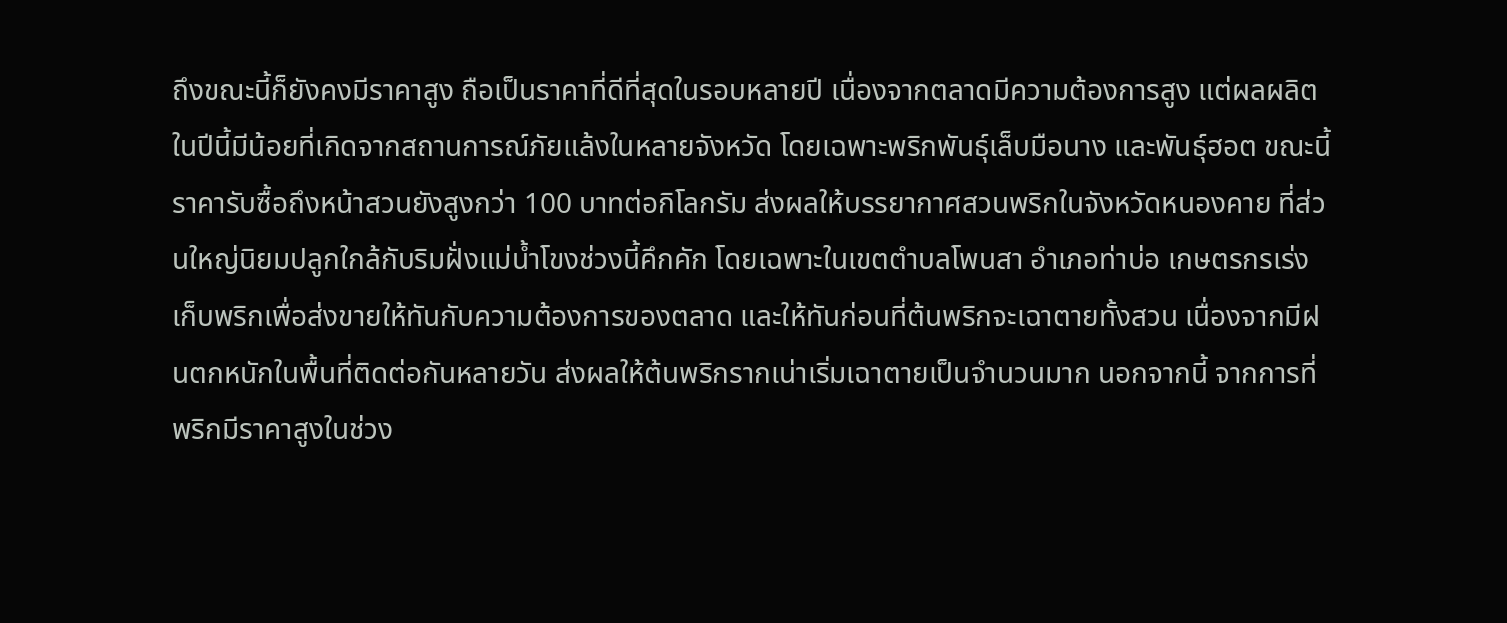ถึงขณะนี้ก็ยังคงมีราคาสูง ถือเป็นราคาที่ดีที่สุดในรอบหลายปี เนื่องจากตลาดมีความต้องการสูง แต่ผลผลิตในปีนี้มีน้อยที่เกิดจากสถานการณ์ภัยแล้งในหลายจังหวัด โดยเฉพาะพริกพันธุ์เล็บมือนาง และพันธุ์ฮอต ขณะนี้ราคารับซื้อถึงหน้าสวนยังสูงกว่า 100 บาทต่อกิโลกรัม ส่งผลให้บรรยากาศสวนพริกในจังหวัดหนองคาย ที่ส่วนใหญ่นิยมปลูกใกล้กับริมฝั่งแม่น้ำโขงช่วงนี้คึกคัก โดยเฉพาะในเขตตำบลโพนสา อำเภอท่าบ่อ เกษตรกรเร่งเก็บพริกเพื่อส่งขายให้ทันกับความต้องการของตลาด และให้ทันก่อนที่ต้นพริกจะเฉาตายทั้งสวน เนื่องจากมีฝนตกหนักในพื้นที่ติดต่อกันหลายวัน ส่งผลให้ต้นพริกรากเน่าเริ่มเฉาตายเป็นจำนวนมาก นอกจากนี้ จากการที่พริกมีราคาสูงในช่วง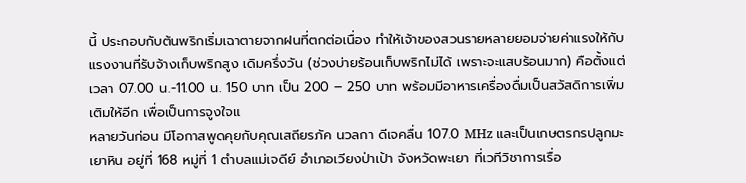นี้ ประกอบกับต้นพริกเริ่มเฉาตายจากฝนที่ตกต่อเนื่อง ทำให้เจ้าของสวนรายหลายยอมจ่ายค่าแรงให้กับแรงงานที่รับจ้างเก็บพริกสูง เดิมครึ่งวัน (ช่วงบ่ายร้อนเก็บพริกไม่ได้ เพราะจะแสบร้อนมาก) คือตั้งแต่เวลา 07.00 น.-11.00 น. 150 บาท เป็น 200 – 250 บาท พร้อมมีอาหารเครื่องดื่มเป็นสวัสดิการเพิ่มเติมให้อีก เพื่อเป็นการจูงใจแ
หลายวันก่อน มีโอกาสพูดคุยกับคุณเสถียรภัค นวลกา ดีเจคลื่น 107.0 MHz และเป็นเกษตรกรปลูกมะเยาหิน อยู่ที่ 168 หมู่ที่ 1 ตำบลแม่เจดีย์ อำเภอเวียงป่าเป้า จังหวัดพะเยา ที่เวทีวิชาการเรื่อ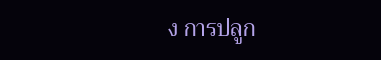ง การปลูก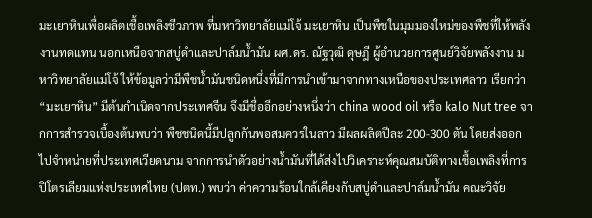มะเยาหินเพื่อผลิตเชื้อเพลิงชีวภาพ ที่มหาวิทยาลัยแม่โจ้ มะเยาหิน เป็นพืชในมุมมองใหม่ของพืชที่ให้พลังงานทดแทน นอกเหนือจากสบู่ดำและปาล์มน้ำมัน ผศ.ดร. ณัฐวุฒิ ดุษฎี ผู้อำนวยการศูนย์วิจัยพลังงาน มหาวิทยาลัยแม่โจ้ ให้ข้อมูลว่ามีพืชน้ำมันชนิดหนึ่งที่มีการนำเข้ามาจากทางเหนือของประเทศลาว เรียกว่า “มะเยาหิน” มีต้นกำเนิดจากประเทศจีน จึงมีชื่ออีกอย่างหนึ่งว่า china wood oil หรือ kalo Nut tree จากการสำรวจเบื้องต้นพบว่า พืชชนิดนี้มีปลูกกันพอสมควรในลาว มีผลผลิตปีละ 200-300 ตัน โดยส่งออกไปจำหน่ายที่ประเทศเวียดนาม จากการนำตัวอย่างน้ำมันที่ได้ส่งไปวิเคราะห์คุณสมบัติทางเชื้อเพลิงที่การปิโตรเลียมแห่งประเทศไทย (ปตท.) พบว่า ค่าความร้อนใกล้เคียงกับสบู่ดำและปาล์มน้ำมัน คณะวิจัย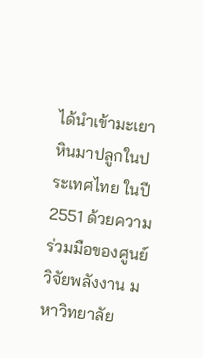ได้นำเข้ามะเยาหินมาปลูกในประเทศไทย ในปี 2551 ด้วยความร่วมมือของศูนย์วิจัยพลังงาน มหาวิทยาลัย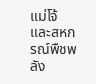แม่โจ้ และสหกรณ์พืชพลัง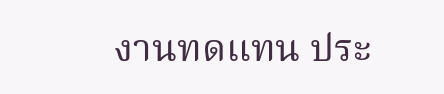งานทดแทน ประ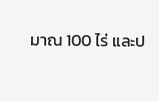มาณ 100 ไร่ และป